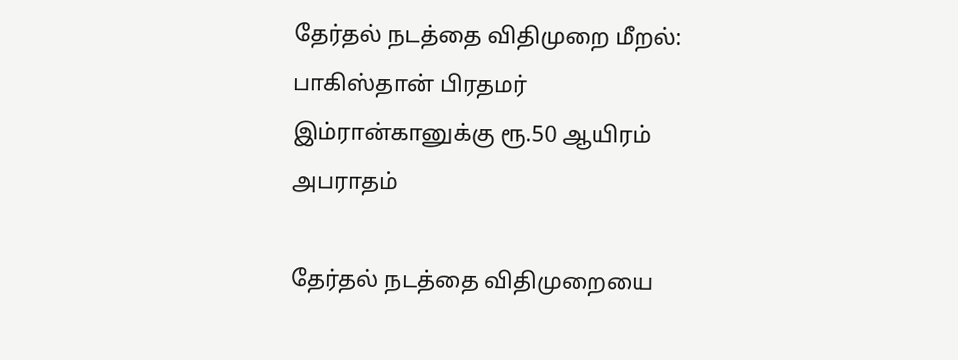தேர்தல் நடத்தை விதிமுறை மீறல்: பாகிஸ்தான் பிரதமர் இம்ரான்கானுக்கு ரூ.50 ஆயிரம் அபராதம்

தேர்தல் நடத்தை விதிமுறையை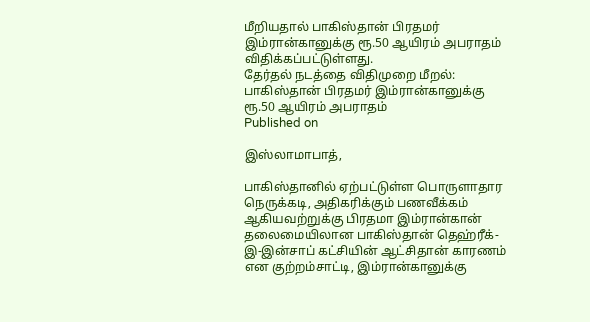மீறியதால் பாகிஸ்தான் பிரதமர் இம்ரான்கானுக்கு ரூ.50 ஆயிரம் அபராதம் விதிக்கப்பட்டுள்ளது.
தேர்தல் நடத்தை விதிமுறை மீறல்: பாகிஸ்தான் பிரதமர் இம்ரான்கானுக்கு ரூ.50 ஆயிரம் அபராதம்
Published on

இஸ்லாமாபாத்,

பாகிஸ்தானில் ஏற்பட்டுள்ள பொருளாதார நெருக்கடி, அதிகரிக்கும் பணவீக்கம் ஆகியவற்றுக்கு பிரதமா இம்ரான்கான் தலைமையிலான பாகிஸ்தான் தெஹ்ரீக்-இ-இன்சாப் கட்சியின் ஆட்சிதான் காரணம் என குற்றம்சாட்டி, இம்ரான்கானுக்கு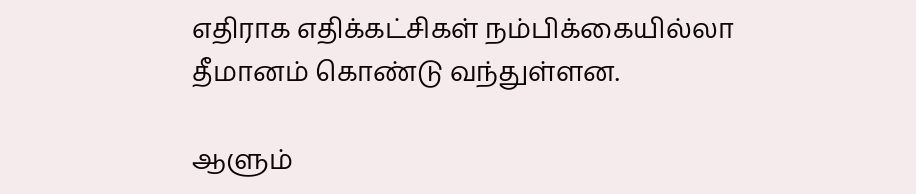எதிராக எதிக்கட்சிகள் நம்பிக்கையில்லா தீமானம் கொண்டு வந்துள்ளன.

ஆளும்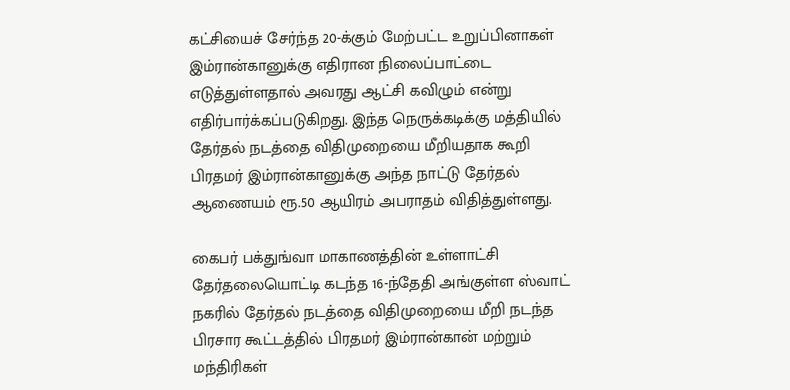கட்சியைச் சேர்ந்த 20-க்கும் மேற்பட்ட உறுப்பினாகள் இம்ரான்கானுக்கு எதிரான நிலைப்பாட்டை எடுத்துள்ளதால் அவரது ஆட்சி கவிழும் என்று எதிர்பார்க்கப்படுகிறது. இந்த நெருக்கடிக்கு மத்தியில் தேர்தல் நடத்தை விதிமுறையை மீறியதாக கூறி பிரதமர் இம்ரான்கானுக்கு அந்த நாட்டு தேர்தல் ஆணையம் ரூ.50 ஆயிரம் அபராதம் விதித்துள்ளது.

கைபர் பக்துங்வா மாகாணத்தின் உள்ளாட்சி தேர்தலையொட்டி கடந்த 16-ந்தேதி அங்குள்ள ஸ்வாட் நகரில் தேர்தல் நடத்தை விதிமுறையை மீறி நடந்த பிரசார கூட்டத்தில் பிரதமர் இம்ரான்கான் மற்றும் மந்திரிகள்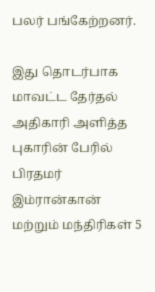பலர் பங்கேற்றனர்.

இது தொடர்பாக மாவட்ட தேர்தல் அதிகாரி அளித்த புகாரின் பேரில் பிரதமர் இம்ரான்கான் மற்றும் மந்திரிகள் 5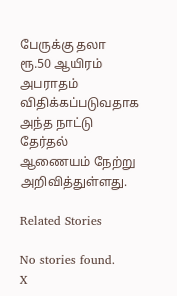பேருக்கு தலா ரூ.50 ஆயிரம் அபராதம் விதிக்கப்படுவதாக அந்த நாட்டு தேர்தல் ஆணையம் நேற்று அறிவித்துள்ளது.

Related Stories

No stories found.
X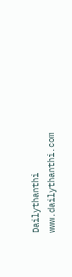Dailythanthi
www.dailythanthi.com